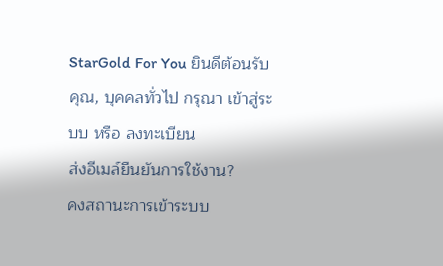StarGold For You ยินดีต้อนรับคุณ, บุคคลทั่วไป กรุณา เข้าสู่ระบบ หรือ ลงทะเบียน
ส่งอีเมล์ยืนยันการใช้งาน?
คงสถานะการเข้าระบบ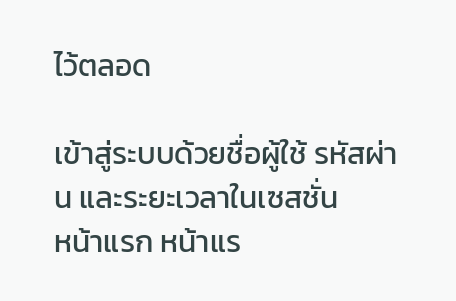ไว้ตลอด

เข้าสู่ระบบด้วยชื่อผู้ใช้ รหัสผ่าน และระยะเวลาในเซสชั่น
หน้าแรก หน้าแร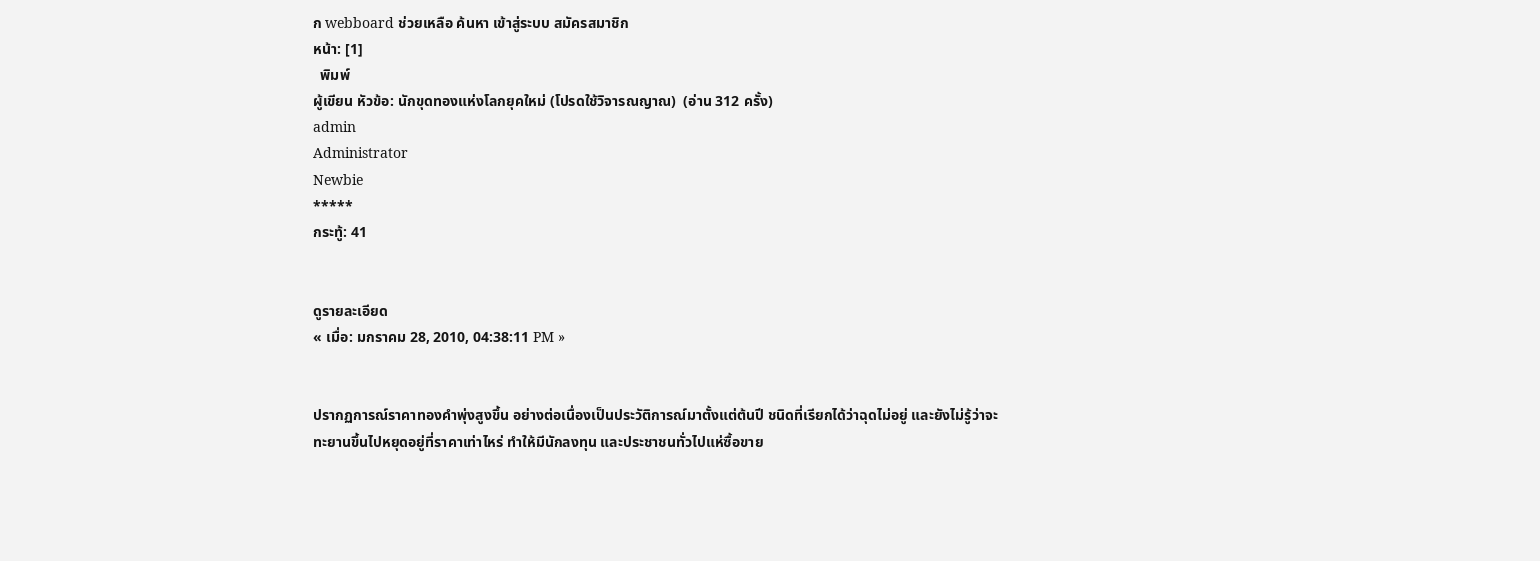ก webboard ช่วยเหลือ ค้นหา เข้าสู่ระบบ สมัครสมาชิก
หน้า: [1]
  พิมพ์
ผู้เขียน หัวข้อ: นักขุดทองแห่งโลกยุคใหม่ (โปรดใช้วิจารณญาณ)  (อ่าน 312 ครั้ง)
admin
Administrator
Newbie
*****
กระทู้: 41


ดูรายละเอียด
« เมื่อ: มกราคม 28, 2010, 04:38:11 PM »


ปรากฏการณ์ราคาทองคำพุ่งสูงขึ้น อย่างต่อเนื่องเป็นประวัติการณ์มาตั้งแต่ต้นปี ชนิดที่เรียกได้ว่าฉุดไม่อยู่ และยังไม่รู้ว่าจะทะยานขึ้นไปหยุดอยู่ที่ราคาเท่าไหร่ ทำให้มีนักลงทุน และประชาชนทั่วไปแห่ซื้อขาย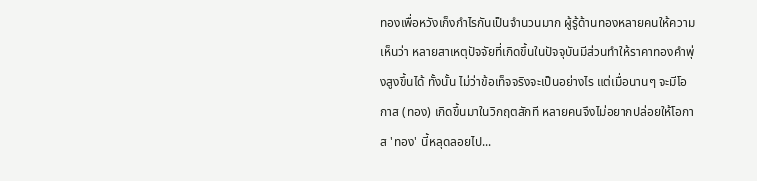ทองเพื่อหวังเก็งกำไรกันเป็นจำนวนมาก ผู้รู้ด้านทองหลายคนให้ความเห็นว่า หลายสาเหตุปัจจัยที่เกิดขึ้นในปัจจุบันมีส่วนทำให้ราคาทองคำพุ่งสูงขึ้นได้ ทั้งนั้น ไม่ว่าข้อเท็จจริงจะเป็นอย่างไร แต่เมื่อนานๆ จะมีโอกาส (ทอง) เกิดขึ้นมาในวิกฤตสักที หลายคนจึงไม่อยากปล่อยให้โอกาส 'ทอง' นี้หลุดลอยไป...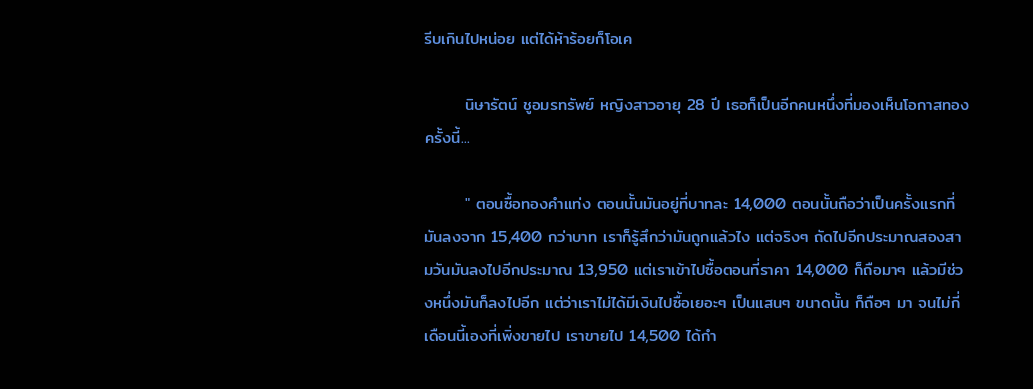รีบเกินไปหน่อย แต่ได้ห้าร้อยก็โอเค

       นิษารัตน์ ชูอมรทรัพย์ หญิงสาวอายุ 28 ปี เธอก็เป็นอีกคนหนึ่งที่มองเห็นโอกาสทองครั้งนี้...

       " ตอนซื้อทองคำแท่ง ตอนนั้นมันอยู่ที่บาทละ 14,000 ตอนนั้นถือว่าเป็นครั้งแรกที่มันลงจาก 15,400 กว่าบาท เราก็รู้สึกว่ามันถูกแล้วไง แต่จริงๆ ถัดไปอีกประมาณสองสามวันมันลงไปอีกประมาณ 13,950 แต่เราเข้าไปซื้อตอนที่ราคา 14,000 ก็ถือมาๆ แล้วมีช่วงหนึ่งมันก็ลงไปอีก แต่ว่าเราไม่ได้มีเงินไปซื้อเยอะๆ เป็นแสนๆ ขนาดนั้น ก็ถือๆ มา จนไม่กี่เดือนนี้เองที่เพิ่งขายไป เราขายไป 14,500 ได้กำ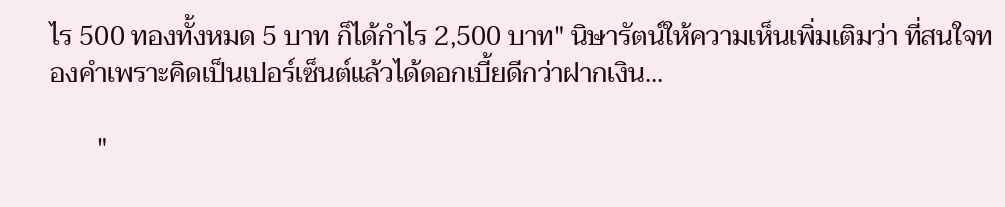ไร 500 ทองทั้งหมด 5 บาท ก็ได้กำไร 2,500 บาท" นิษารัตน์ให้ความเห็นเพิ่มเติมว่า ที่สนใจทองคำเพราะคิดเป็นเปอร์เซ็นต์แล้วได้ดอกเบี้ยดีกว่าฝากเงิน...

       "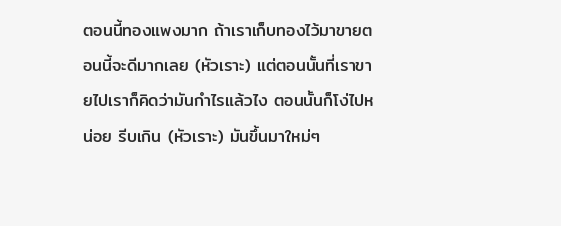ตอนนี้ทองแพงมาก ถ้าเราเก็บทองไว้มาขายตอนนี้จะดีมากเลย (หัวเราะ) แต่ตอนนั้นที่เราขายไปเราก็คิดว่ามันกำไรแล้วไง ตอนนั้นก็โง่ไปหน่อย รีบเกิน (หัวเราะ) มันขึ้นมาใหม่ๆ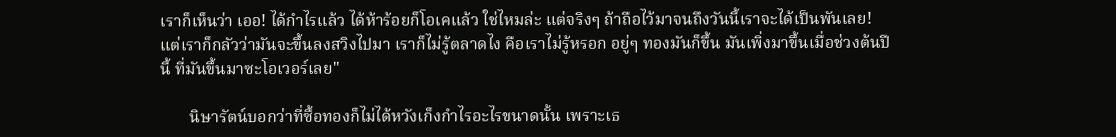เราก็เห็นว่า เออ! ได้กำไรแล้ว ได้ห้าร้อยก็โอเคแล้ว ใช่ไหมล่ะ แต่จริงๆ ถ้าถือไว้มาจนถึงวันนี้เราจะได้เป็นพันเลย! แต่เราก็กลัวว่ามันจะขึ้นลงสวิงไปมา เราก็ไม่รู้ตลาดไง คือเราไม่รู้หรอก อยู่ๆ ทองมันก็ขึ้น มันเพิ่งมาขึ้นเมื่อช่วงต้นปีนี้ ที่มันขึ้นมาซะโอเวอร์เลย"

       นิษารัตน์บอกว่าที่ซื้อทองก็ไม่ได้หวังเก็งกำไรอะไรขนาดนั้น เพราะเธ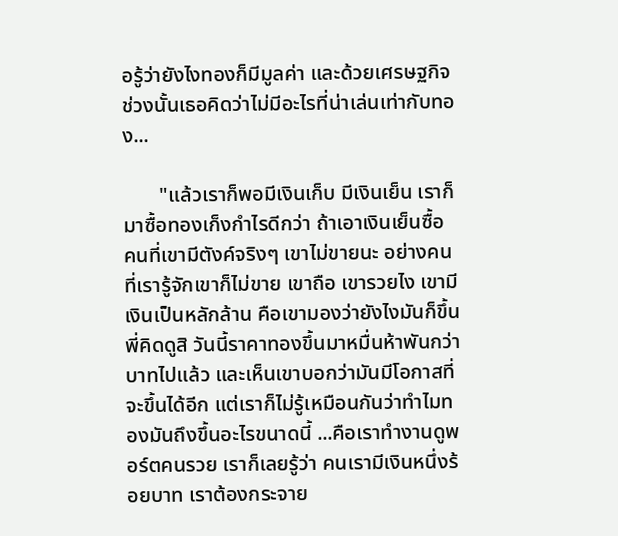อรู้ว่ายังไงทองก็มีมูลค่า และด้วยเศรษฐกิจช่วงนั้นเธอคิดว่าไม่มีอะไรที่น่าเล่นเท่ากับทอง...

       "แล้วเราก็พอมีเงินเก็บ มีเงินเย็น เราก็มาซื้อทองเก็งกำไรดีกว่า ถ้าเอาเงินเย็นซื้อ คนที่เขามีตังค์จริงๆ เขาไม่ขายนะ อย่างคนที่เรารู้จักเขาก็ไม่ขาย เขาถือ เขารวยไง เขามีเงินเป็นหลักล้าน คือเขามองว่ายังไงมันก็ขึ้น พี่คิดดูสิ วันนี้ราคาทองขึ้นมาหมื่นห้าพันกว่าบาทไปแล้ว และเห็นเขาบอกว่ามันมีโอกาสที่จะขึ้นได้อีก แต่เราก็ไม่รู้เหมือนกันว่าทำไมทองมันถึงขึ้นอะไรขนาดนี้ ...คือเราทำงานดูพอร์ตคนรวย เราก็เลยรู้ว่า คนเรามีเงินหนึ่งร้อยบาท เราต้องกระจาย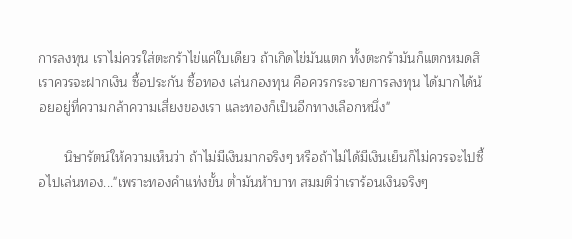การลงทุน เราไม่ควรใส่ตะกร้าไข่แค่ใบเดียว ถ้าเกิดไข่มันแตก ทั้งตะกร้ามันก็แตกหมดสิ เราควรจะฝากเงิน ซื้อประกัน ซื้อทอง เล่นกองทุน คือควรกระจายการลงทุน ได้มากได้น้อยอยู่ที่ความกล้าความเสี่ยงของเรา และทองก็เป็นอีกทางเลือกหนึ่ง"

       นิษารัตน์ให้ความเห็นว่า ถ้าไม่มีเงินมากจริงๆ หรือถ้าไม่ได้มีเงินเย็นก็ไม่ควรจะไปซื้อไปเล่นทอง..."เพราะทองคำแท่งขั้น ต่ำมันห้าบาท สมมติว่าเราร้อนเงินจริงๆ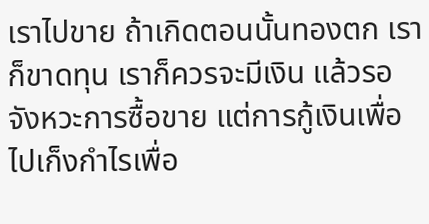เราไปขาย ถ้าเกิดตอนนั้นทองตก เราก็ขาดทุน เราก็ควรจะมีเงิน แล้วรอจังหวะการซื้อขาย แต่การกู้เงินเพื่อไปเก็งกำไรเพื่อ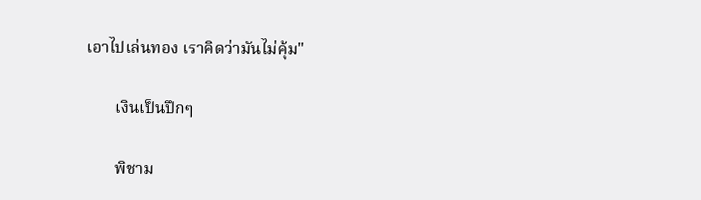เอาไปเล่นทอง เราคิดว่ามันไม่คุ้ม"

       เงินเป็นปึกๆ

       พิชาม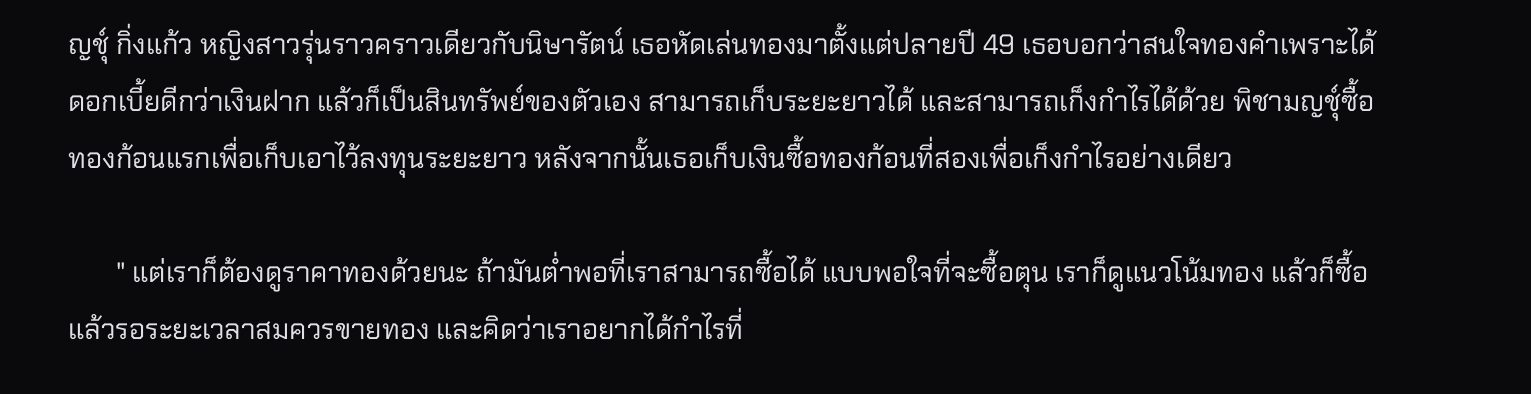ญชุ์ กิ่งแก้ว หญิงสาวรุ่นราวคราวเดียวกับนิษารัตน์ เธอหัดเล่นทองมาตั้งแต่ปลายปี 49 เธอบอกว่าสนใจทองคำเพราะได้ดอกเบี้ยดีกว่าเงินฝาก แล้วก็เป็นสินทรัพย์ของตัวเอง สามารถเก็บระยะยาวได้ และสามารถเก็งกำไรได้ด้วย พิชามญชุ์ซื้อทองก้อนแรกเพื่อเก็บเอาไว้ลงทุนระยะยาว หลังจากนั้นเธอเก็บเงินซื้อทองก้อนที่สองเพื่อเก็งกำไรอย่างเดียว

       " แต่เราก็ต้องดูราคาทองด้วยนะ ถ้ามันต่ำพอที่เราสามารถซื้อได้ แบบพอใจที่จะซื้อตุน เราก็ดูแนวโน้มทอง แล้วก็ซื้อ แล้วรอระยะเวลาสมควรขายทอง และคิดว่าเราอยากได้กำไรที่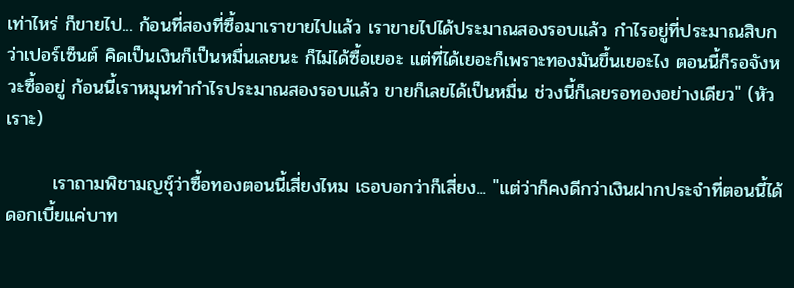เท่าไหร่ ก็ขายไป... ก้อนที่สองที่ซื้อมาเราขายไปแล้ว เราขายไปได้ประมาณสองรอบแล้ว กำไรอยู่ที่ประมาณสิบกว่าเปอร์เซ็นต์ คิดเป็นเงินก็เป็นหมื่นเลยนะ ก็ไม่ได้ซื้อเยอะ แต่ที่ได้เยอะก็เพราะทองมันขึ้นเยอะไง ตอนนี้ก็รอจังหวะซื้ออยู่ ก้อนนี้เราหมุนทำกำไรประมาณสองรอบแล้ว ขายก็เลยได้เป็นหมื่น ช่วงนี้ก็เลยรอทองอย่างเดียว" (หัวเราะ)

       เราถามพิชามญชุ์ว่าซื้อทองตอนนี้เสี่ยงไหม เธอบอกว่าก็เสี่ยง... "แต่ว่าก็คงดีกว่าเงินฝากประจำที่ตอนนี้ได้ดอกเบี้ยแค่บาท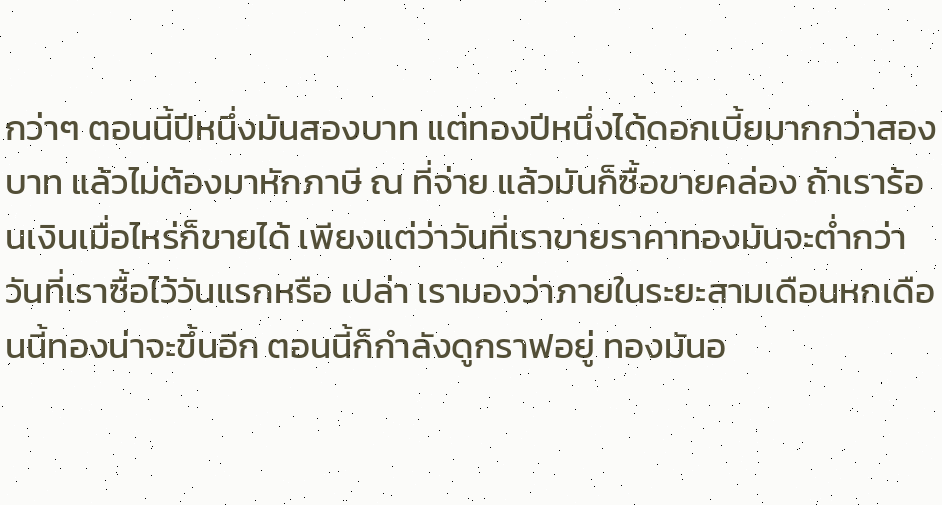กว่าๆ ตอนนี้ปีหนึ่งมันสองบาท แต่ทองปีหนึ่งได้ดอกเบี้ยมากกว่าสองบาท แล้วไม่ต้องมาหักภาษี ณ ที่จ่าย แล้วมันก็ซื้อขายคล่อง ถ้าเราร้อนเงินเมื่อไหร่ก็ขายได้ เพียงแต่ว่าวันที่เราขายราคาทองมันจะต่ำกว่าวันที่เราซื้อไว้วันแรกหรือ เปล่า เรามองว่าภายในระยะสามเดือนหกเดือนนี้ทองน่าจะขึ้นอีก ตอนนี้ก็กำลังดูกราฟอยู่ ทองมันอ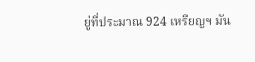ยู่ที่ประมาณ 924 เหรียญฯ มัน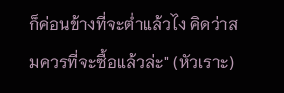ก็ค่อนข้างที่จะต่ำแล้วไง คิดว่าสมควรที่จะซื้อแล้วล่ะ" (หัวเราะ)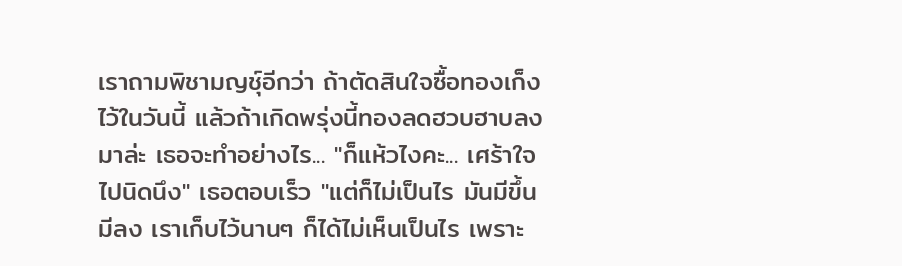เราถามพิชามญชุ์อีกว่า ถ้าตัดสินใจซื้อทองเก็งไว้ในวันนี้ แล้วถ้าเกิดพรุ่งนี้ทองลดฮวบฮาบลงมาล่ะ เธอจะทำอย่างไร... "ก็แห้วไงคะ... เศร้าใจไปนิดนึง" เธอตอบเร็ว "แต่ก็ไม่เป็นไร มันมีขึ้นมีลง เราเก็บไว้นานๆ ก็ได้ไม่เห็นเป็นไร เพราะ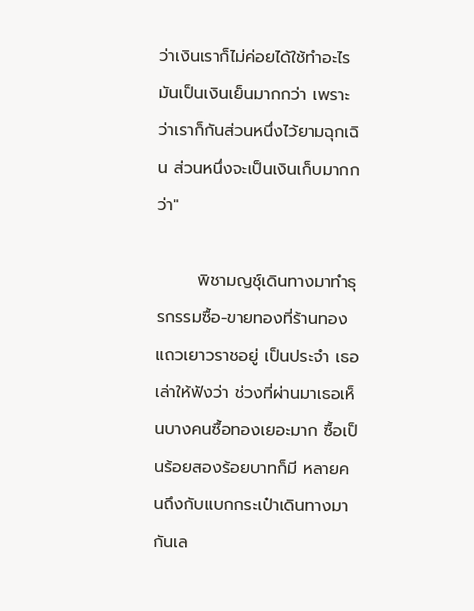ว่าเงินเราก็ไม่ค่อยได้ใช้ทำอะไร มันเป็นเงินเย็นมากกว่า เพราะว่าเราก็กันส่วนหนึ่งไว้ยามฉุกเฉิน ส่วนหนึ่งจะเป็นเงินเก็บมากกว่า"

       พิชามญชุ์เดินทางมาทำธุรกรรมซื้อ-ขายทองที่ร้านทองแถวเยาวราชอยู่ เป็นประจำ เธอเล่าให้ฟังว่า ช่วงที่ผ่านมาเธอเห็นบางคนซื้อทองเยอะมาก ซื้อเป็นร้อยสองร้อยบาทก็มี หลายคนถึงกับแบกกระเป๋าเดินทางมากันเล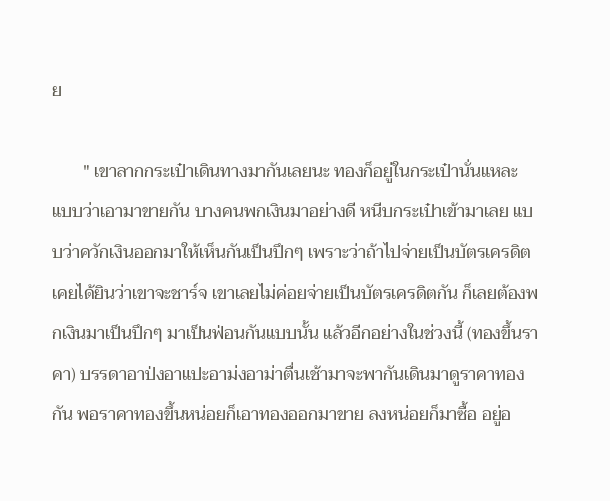ย

       " เขาลากกระเป๋าเดินทางมากันเลยนะ ทองก็อยู่ในกระเป๋านั่นแหละ แบบว่าเอามาขายกัน บางคนพกเงินมาอย่างดี หนีบกระเป๋าเข้ามาเลย แบบว่าควักเงินออกมาให้เห็นกันเป็นปึกๆ เพราะว่าถ้าไปจ่ายเป็นบัตรเครดิตเคยได้ยินว่าเขาจะชาร์จ เขาเลยไม่ค่อยจ่ายเป็นบัตรเครดิตกัน ก็เลยต้องพกเงินมาเป็นปึกๆ มาเป็นฟ่อนกันแบบนั้น แล้วอีกอย่างในช่วงนี้ (ทองขึ้นราคา) บรรดาอาป่งอาแปะอาม่งอาม่าตื่นเช้ามาจะพากันเดินมาดูราคาทองกัน พอราคาทองขึ้นหน่อยก็เอาทองออกมาขาย ลงหน่อยก็มาซื้อ อยู่อ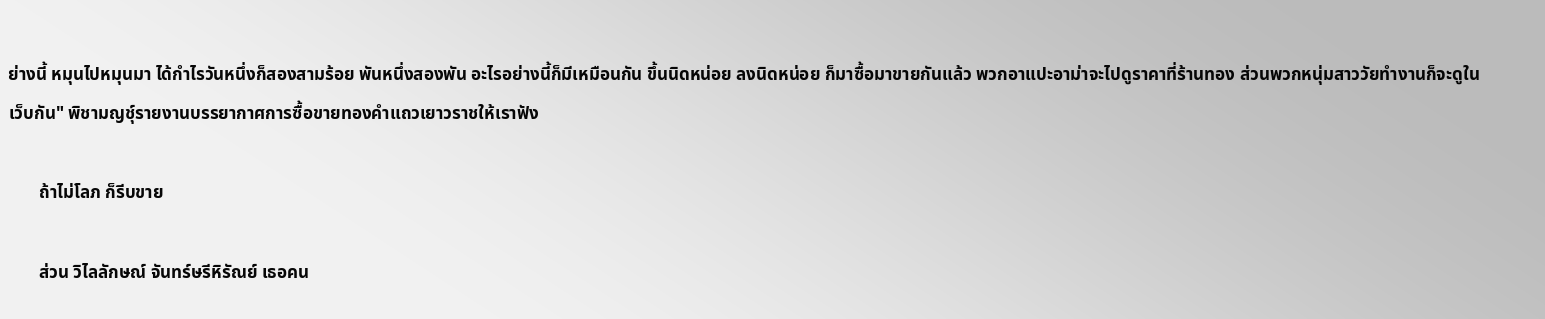ย่างนี้ หมุนไปหมุนมา ได้กำไรวันหนึ่งก็สองสามร้อย พันหนึ่งสองพัน อะไรอย่างนี้ก็มีเหมือนกัน ขึ้นนิดหน่อย ลงนิดหน่อย ก็มาซื้อมาขายกันแล้ว พวกอาแปะอาม่าจะไปดูราคาที่ร้านทอง ส่วนพวกหนุ่มสาววัยทำงานก็จะดูในเว็บกัน" พิชามญชุ์รายงานบรรยากาศการซื้อขายทองคำแถวเยาวราชให้เราฟัง

       ถ้าไม่โลภ ก็รีบขาย

       ส่วน วิไลลักษณ์ จันทร์ษรีหิรัณย์ เธอคน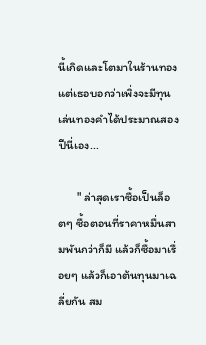นี้เกิดและโตมาในร้านทอง แต่เธอบอกว่าเพิ่งจะมีทุนเล่นทองคำได้ประมาณสองปีนี่เอง...

       " ล่าสุดเราซื้อเป็นล็อตๆ ซื้อตอนที่ราคาหมื่นสามพันกว่าก็มี แล้วก็ซื้อมาเรื่อยๆ แล้วก็เอาต้นทุนมาเฉลี่ยกัน สม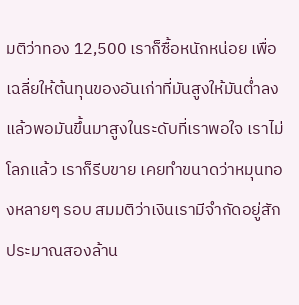มติว่าทอง 12,500 เราก็ซื้อหนักหน่อย เพื่อเฉลี่ยให้ต้นทุนของอันเก่าที่มันสูงให้มันต่ำลง แล้วพอมันขึ้นมาสูงในระดับที่เราพอใจ เราไม่โลภแล้ว เราก็รีบขาย เคยทำขนาดว่าหมุนทองหลายๆ รอบ สมมติว่าเงินเรามีจำกัดอยู่สักประมาณสองล้าน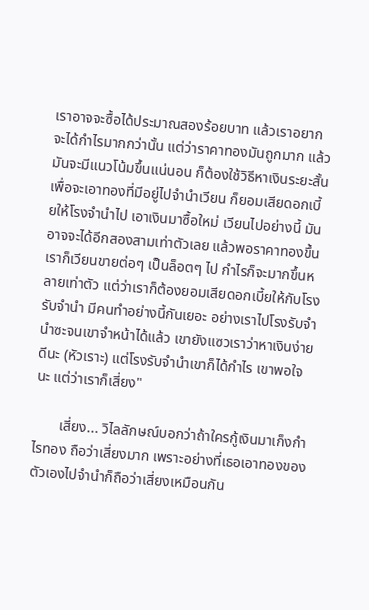เราอาจจะซื้อได้ประมาณสองร้อยบาท แล้วเราอยากจะได้กำไรมากกว่านั้น แต่ว่าราคาทองมันถูกมาก แล้วมันจะมีแนวโน้มขึ้นแน่นอน ก็ต้องใช้วิธีหาเงินระยะสั้นเพื่อจะเอาทองที่มีอยู่ไปจำนำเวียน ก็ยอมเสียดอกเบี้ยให้โรงจำนำไป เอาเงินมาซื้อใหม่ เวียนไปอย่างนี้ มันอาจจะได้อีกสองสามเท่าตัวเลย แล้วพอราคาทองขึ้นเราก็เวียนขายต่อๆ เป็นล็อตๆ ไป กำไรก็จะมากขึ้นหลายเท่าตัว แต่ว่าเราก็ต้องยอมเสียดอกเบี้ยให้กับโรงรับจำนำ มีคนทำอย่างนี้กันเยอะ อย่างเราไปโรงรับจำนำซะจนเขาจำหน้าได้แล้ว เขายังแซวเราว่าหาเงินง่ายดีนะ (หัวเราะ) แต่โรงรับจำนำเขาก็ได้กำไร เขาพอใจนะ แต่ว่าเราก็เสี่ยง"

       เสี่ยง... วิไลลักษณ์บอกว่าถ้าใครกู้เงินมาเก็งกำไรทอง ถือว่าเสี่ยงมาก เพราะอย่างที่เธอเอาทองของตัวเองไปจำนำก็ถือว่าเสี่ยงเหมือนกัน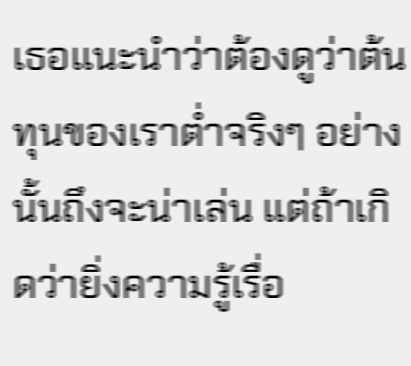เธอแนะนำว่าต้องดูว่าต้นทุนของเราต่ำจริงๆ อย่างนั้นถึงจะน่าเล่น แต่ถ้าเกิดว่ายิ่งความรู้เรื่อ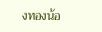งทองน้อ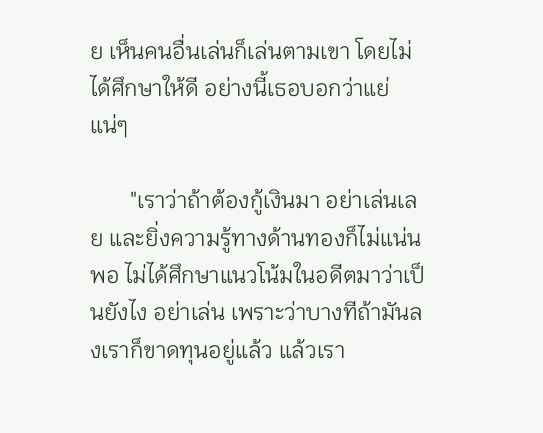ย เห็นคนอื่นเล่นก็เล่นตามเขา โดยไม่ได้ศึกษาให้ดี อย่างนี้เธอบอกว่าแย่แน่ๆ

       "เราว่าถ้าต้องกู้เงินมา อย่าเล่นเลย และยิ่งความรู้ทางด้านทองก็ไม่แน่นพอ ไม่ได้ศึกษาแนวโน้มในอดีตมาว่าเป็นยังไง อย่าเล่น เพราะว่าบางทีถ้ามันลงเราก็ขาดทุนอยู่แล้ว แล้วเรา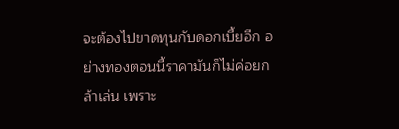จะต้องไปขาดทุนกับดอกเบี้ยอีก อย่างทองตอนนี้ราคามันก็ไม่ค่อยกล้าเล่น เพราะ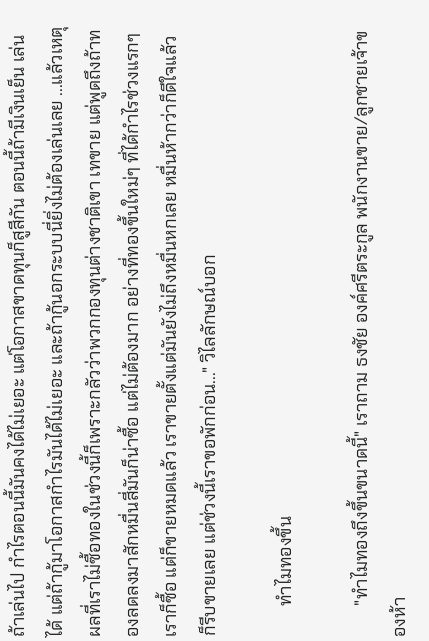ถ้าเล่นไป กำไรตอนนี้มันคงได้ไม่เยอะ แต่โอกาสขาดทุนก็สูสีกัน ตอนนี้ถ้ามีเงินเย็น เล่นได้ แต่ถ้ากู้มาโอกาสกำไรมันได้ไม่เยอะ และถ้ากู้นอกระบบนี่ยิ่งไม่ต้องเล่นเลย ...แล้วเหตุผลที่เราไม่ซื้อทองในช่วงนี้ก็เพราะกลัวว่าพวกกองทุนต่างชาติเขา เทขาย แต่พูดถึงถ้าทองลดลงมาสักหมื่นสี่มันก็น่าซื้อ แต่ไม่ต้องมาก อย่างที่ทองขึ้นใหม่ๆ ที่ได้กำไรช่วงแรกๆ เราก็ซื้อ แต่ก็ขายหมดแล้ว เราขายตั้งแต่มันยังไม่ถึงหมื่นหกเลย หมื่นห้ากว่าก็ดีใจแล้ว ก็รีบขายเลย แต่ช่วงนี้เราขอพักก่อน..." วิไลลักษณ์บอก

       ทำไมทองขึ้น

       "ทำไมทองถึงขึ้นขนาดนี้" เราถาม ธงชัย องค์ศรีตระกูล พนักงานขาย/ลูกชายเจ้าของห้า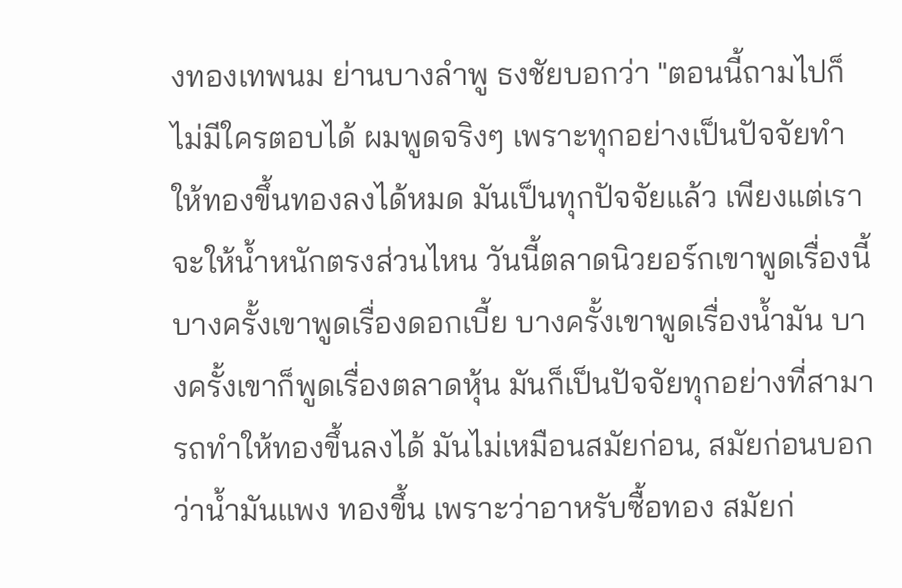งทองเทพนม ย่านบางลำพู ธงชัยบอกว่า "ตอนนี้ถามไปก็ไม่มีใครตอบได้ ผมพูดจริงๆ เพราะทุกอย่างเป็นปัจจัยทำให้ทองขึ้นทองลงได้หมด มันเป็นทุกปัจจัยแล้ว เพียงแต่เราจะให้น้ำหนักตรงส่วนไหน วันนี้ตลาดนิวยอร์กเขาพูดเรื่องนี้ บางครั้งเขาพูดเรื่องดอกเบี้ย บางครั้งเขาพูดเรื่องน้ำมัน บางครั้งเขาก็พูดเรื่องตลาดหุ้น มันก็เป็นปัจจัยทุกอย่างที่สามารถทำให้ทองขึ้นลงได้ มันไม่เหมือนสมัยก่อน, สมัยก่อนบอกว่าน้ำมันแพง ทองขึ้น เพราะว่าอาหรับซื้อทอง สมัยก่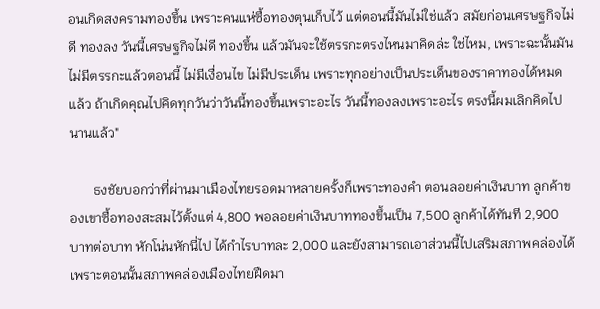อนเกิดสงครามทองขึ้น เพราะคนแห่ซื้อทองตุนเก็บไว้ แต่ตอนนี้มันไม่ใช่แล้ว สมัยก่อนเศรษฐกิจไม่ดี ทองลง วันนี้เศรษฐกิจไม่ดี ทองขึ้น แล้วมันจะใช้ตรรกะตรงไหนมาคิดล่ะ ใช่ไหม, เพราะฉะนั้นมันไม่มีตรรกะแล้วตอนนี้ ไม่มีเงื่อนไข ไม่มีประเด็น เพราะทุกอย่างเป็นประเด็นของราคาทองได้หมดแล้ว ถ้าเกิดคุณไปคิดทุกวันว่าวันนี้ทองขึ้นเพราะอะไร วันนี้ทองลงเพราะอะไร ตรงนี้ผมเลิกคิดไปนานแล้ว"

       ธงชัยบอกว่าที่ผ่านมาเมืองไทยรอดมาหลายครั้งก็เพราะทองคำ ตอนลอยค่าเงินบาท ลูกค้าของเขาซื้อทองสะสมไว้ตั้งแต่ 4,800 พอลอยค่าเงินบาททองขึ้นเป็น 7,500 ลูกค้าได้ทันที 2,900 บาทต่อบาท หักโน่นหักนี่ไป ได้กำไรบาทละ 2,000 และยังสามารถเอาส่วนนี้ไปเสริมสภาพคล่องได้ เพราะตอนนั้นสภาพคล่องเมืองไทยฝืดมา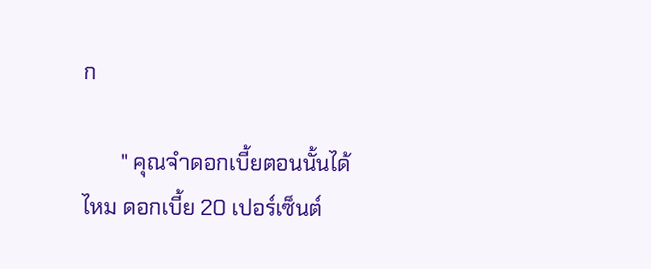ก

       " คุณจำดอกเบี้ยตอนนั้นได้ไหม ดอกเบี้ย 20 เปอร์เซ็นต์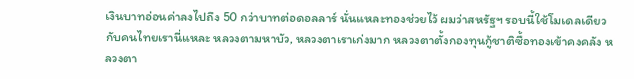เงินบาทอ่อนค่าลงไปถึง 50 กว่าบาทต่อดอลลาร์ นั่นแหละทองช่วยไว้ ผมว่าสหรัฐฯ รอบนี้ใช้โมเดลเดียวกับคนไทยเรานี่แหละ หลวงตามหาบัว, หลวงตาเราเก่งมาก หลวงตาตั้งกองทุนกู้ชาติซื้อทองเข้าคงคลัง หลวงตา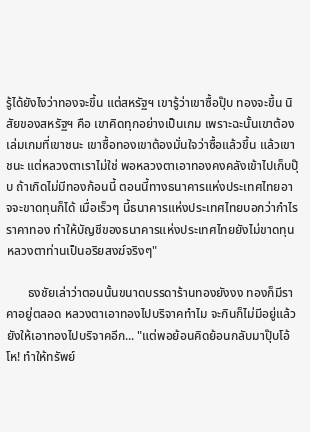รู้ได้ยังไงว่าทองจะขึ้น แต่สหรัฐฯ เขารู้ว่าเขาซื้อปุ๊บ ทองจะขึ้น นิสัยของสหรัฐฯ คือ เขาคิดทุกอย่างเป็นเกม เพราะฉะนั้นเขาต้องเล่มเกมที่เขาชนะ เขาซื้อทองเขาต้องมั่นใจว่าซื้อแล้วขึ้น แล้วเขาชนะ แต่หลวงตาเราไม่ใช่ พอหลวงตาเอาทองคงคลังเข้าไปเก็บปุ๊บ ถ้าเกิดไม่มีทองก้อนนี้ ตอนนี้ทางธนาคารแห่งประเทศไทยอาจจะขาดทุนก็ได้ เมื่อเร็วๆ นี้ธนาคารแห่งประเทศไทยบอกว่ากำไรราคาทอง ทำให้บัญชีของธนาคารแห่งประเทศไทยยังไม่ขาดทุน หลวงตาท่านเป็นอริยสงฆ์จริงๆ"

       ธงชัยเล่าว่าตอนนั้นขนาดบรรดาร้านทองยังงง ทองก็มีราคาอยู่ตลอด หลวงตาเอาทองไปบริจาคทำไม จะกินก็ไม่มีอยู่แล้ว ยังให้เอาทองไปบริจาคอีก... "แต่พอย้อนคิดย้อนกลับมาปุ๊บโอ้โห! ทำให้ทรัพย์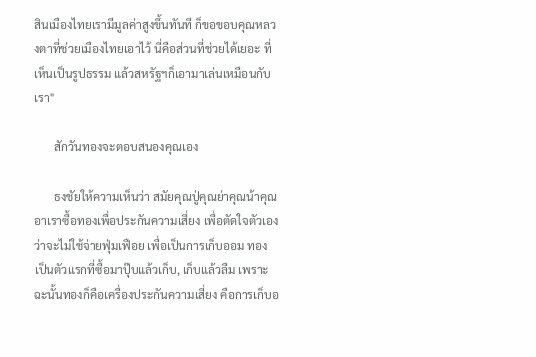สินเมืองไทยเรามีมูลค่าสูงขึ้นทันที ก็ขอขอบคุณหลวงตาที่ช่วยเมืองไทยเอาไว้ นี่คือส่วนที่ช่วยได้เยอะ ที่เห็นเป็นรูปธรรม แล้วสหรัฐฯก็เอามาเล่นเหมือนกับเรา"

       สักวันทองจะตอบสนองคุณเอง

       ธงชัยให้ความเห็นว่า สมัยคุณปู่คุณย่าคุณน้าคุณอาเราซื้อทองเพื่อประกันความเสี่ยง เพื่อตัดใจตัวเองว่าจะไม่ใช้จ่ายฟุ่มเฟือย เพื่อเป็นการเก็บออม ทองเป็นตัวแรกที่ซื้อมาปุ๊บแล้วเก็บ, เก็บแล้วลืม เพราะฉะนั้นทองก็คือเครื่องประกันความเสี่ยง คือการเก็บอ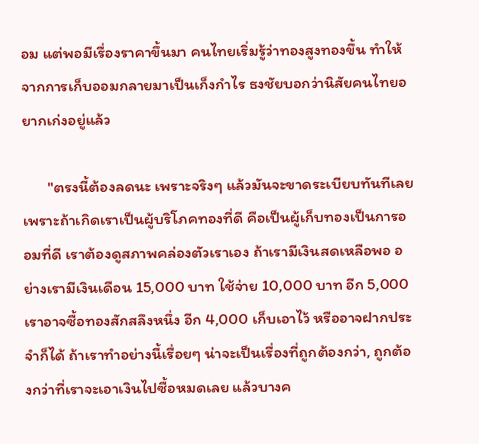อม แต่พอมีเรื่องราคาขึ้นมา คนไทยเริ่มรู้ว่าทองสูงทองขึ้น ทำให้จากการเก็บออมกลายมาเป็นเก็งกำไร ธงชัยบอกว่านิสัยคนไทยอยากเก่งอยู่แล้ว

       "ตรงนี้ต้องลดนะ เพราะจริงๆ แล้วมันจะขาดระเบียบทันทีเลย เพราะถ้าเกิดเราเป็นผู้บริโภคทองที่ดี คือเป็นผู้เก็บทองเป็นการออมที่ดี เราต้องดูสภาพคล่องตัวเราเอง ถ้าเรามีเงินสดเหลือพอ อย่างเรามีเงินเดือน 15,000 บาท ใช้จ่าย 10,000 บาท อีก 5,000 เราอาจซื้อทองสักสลึงหนึ่ง อีก 4,000 เก็บเอาไว้ หรืออาจฝากประจำก็ได้ ถ้าเราทำอย่างนี้เรื่อยๆ น่าจะเป็นเรื่องที่ถูกต้องกว่า, ถูกต้องกว่าที่เราจะเอาเงินไปซื้อหมดเลย แล้วบางค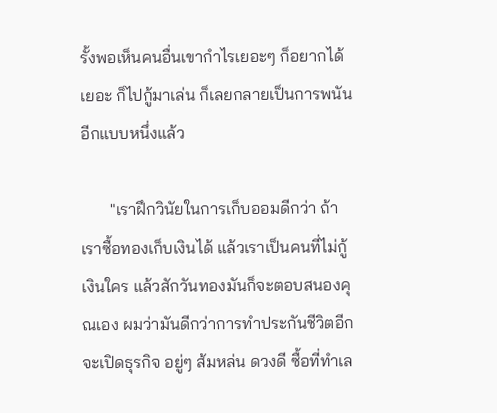รั้งพอเห็นคนอื่นเขากำไรเยอะๆ ก็อยากได้เยอะ ก็ไปกู้มาเล่น ก็เลยกลายเป็นการพนันอีกแบบหนึ่งแล้ว

       "เราฝึกวินัยในการเก็บออมดีกว่า ถ้าเราซื้อทองเก็บเงินได้ แล้วเราเป็นคนที่ไม่กู้เงินใคร แล้วสักวันทองมันก็จะตอบสนองคุณเอง ผมว่ามันดีกว่าการทำประกันชีวิตอีก จะเปิดธุรกิจ อยู่ๆ ส้มหล่น ดวงดี ซื้อที่ทำเล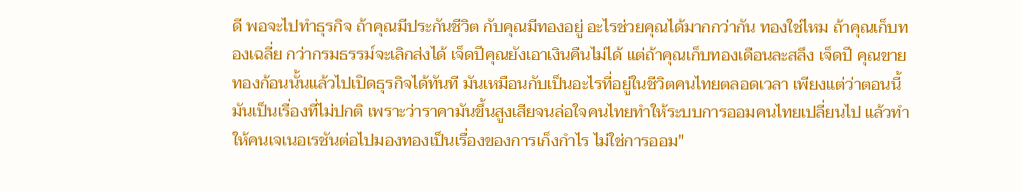ดี พอจะไปทำธุรกิจ ถ้าคุณมีประกันชีวิต กับคุณมีทองอยู่ อะไรช่วยคุณได้มากกว่ากัน ทองใช่ไหม ถ้าคุณเก็บทองเฉลี่ย กว่ากรมธรรม์จะเลิกส่งได้ เจ็ดปีคุณยังเอาเงินคืนไม่ได้ แต่ถ้าคุณเก็บทองเดือนละสลึง เจ็ดปี คุณขายทองก้อนนั้นแล้วไปเปิดธุรกิจได้ทันที มันเหมือนกับเป็นอะไรที่อยู่ในชีวิตคนไทยตลอดเวลา เพียงแต่ว่าตอนนี้มันเป็นเรื่องที่ไม่ปกติ เพราะว่าราคามันขึ้นสูงเสียจนล่อใจคนไทยทำให้ระบบการออมคนไทยเปลี่ยนไป แล้วทำให้คนเจเนอเรชันต่อไปมองทองเป็นเรื่องของการเก็งกำไร ไม่ใช่การออม"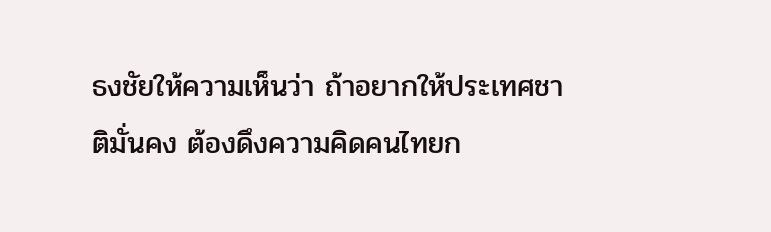ธงชัยให้ความเห็นว่า ถ้าอยากให้ประเทศชาติมั่นคง ต้องดึงความคิดคนไทยก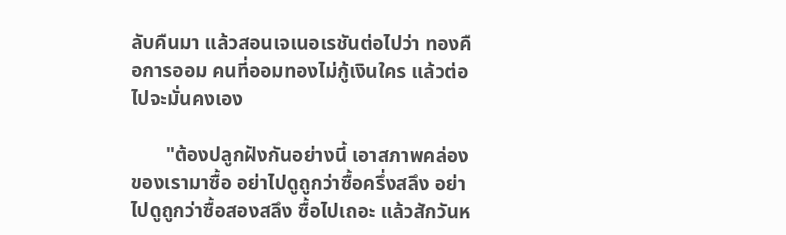ลับคืนมา แล้วสอนเจเนอเรชันต่อไปว่า ทองคือการออม คนที่ออมทองไม่กู้เงินใคร แล้วต่อไปจะมั่นคงเอง

       "ต้องปลูกฝังกันอย่างนี้ เอาสภาพคล่องของเรามาซื้อ อย่าไปดูถูกว่าซื้อครึ่งสลึง อย่าไปดูถูกว่าซื้อสองสลึง ซื้อไปเถอะ แล้วสักวันห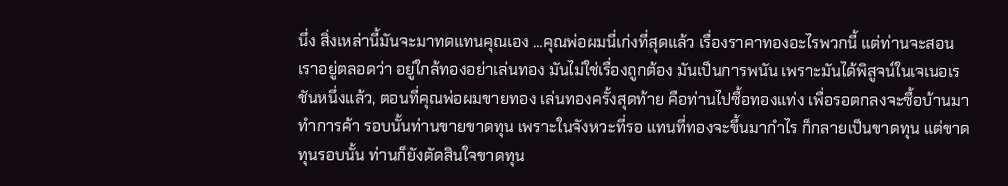นึ่ง สิ่งเหล่านี้มันจะมาทดแทนคุณเอง ...คุณพ่อผมนี่เก่งที่สุดแล้ว เรื่องราคาทองอะไรพวกนี้ แต่ท่านจะสอนเราอยู่ตลอดว่า อยู่ใกล้ทองอย่าเล่นทอง มันไม่ใช่เรื่องถูกต้อง มันเป็นการพนัน เพราะมันได้พิสูจน์ในเจเนอเรชันหนึ่งแล้ว, ตอนที่คุณพ่อผมขายทอง เล่นทองครั้งสุดท้าย คือท่านไปซื้อทองแท่ง เพื่อรอตกลงจะซื้อบ้านมาทำการค้า รอบนั้นท่านขายขาดทุน เพราะในจังหวะที่รอ แทนที่ทองจะขึ้นมากำไร ก็กลายเป็นขาดทุน แต่ขาดทุนรอบนั้น ท่านก็ยังตัดสินใจขาดทุน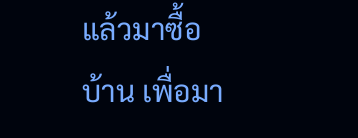แล้วมาซื้อบ้าน เพื่อมา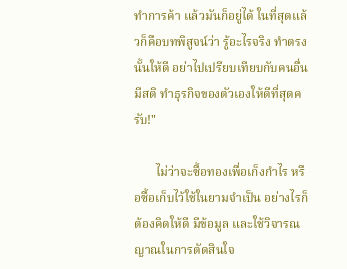ทำการค้า แล้วมันก็อยู่ได้ ในที่สุดแล้วก็คือบทพิสูจน์ว่า รู้อะไรจริง ทำตรงนั้นให้ดี อย่าไปเปรียบเทียบกับคนอื่น มีสติ ทำธุรกิจของตัวเองให้ดีที่สุดครับ!"

       ไม่ว่าจะซื้อทองเพื่อเก็งกำไร หรือซื้อเก็บไว้ใช้ในยามจำเป็น อย่างไรก็ต้องคิดให้ดี มีข้อมูล และใช้วิจารณญาณในการตัดสินใจ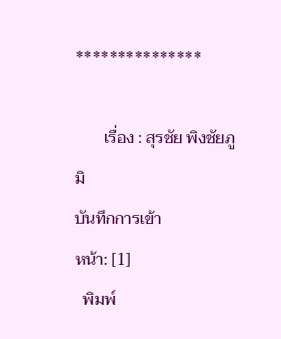***************

       เรื่อง : สุรชัย พิงชัยภูมิ
บันทึกการเข้า
หน้า: [1]
  พิมพ์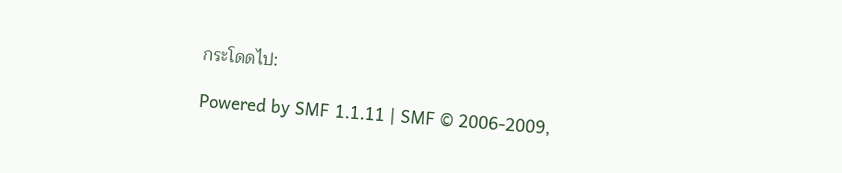กระโดดไป:

Powered by SMF 1.1.11 | SMF © 2006-2009,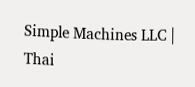Simple Machines LLC | Thai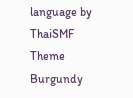language by ThaiSMF
Theme Burgundy